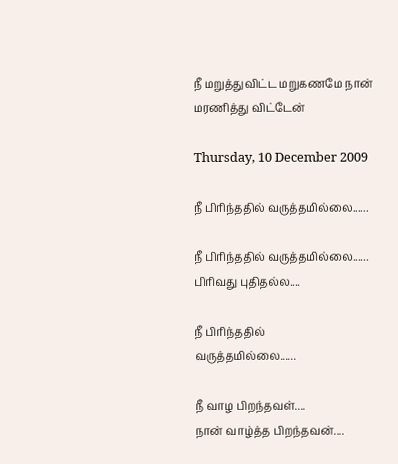நீ மறுத்துவிட்ட மறுகணமே நான் மரணித்து விட்டேன்

Thursday, 10 December 2009

நீ பிரிந்ததில் வருத்தமில்லை......

நீ பிரிந்ததில் வருத்தமில்லை......
பிரிவது புதிதல்ல....

நீ பிரிந்ததில்
வருத்தமில்லை......

நீ வாழ பிறந்தவள்....
நான் வாழ்த்த பிறந்தவன்....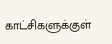காட்சிகளுக்குள்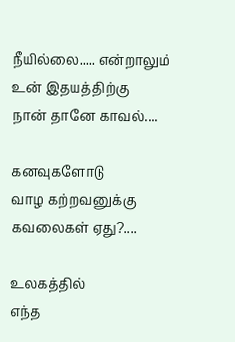நீயில்லை..... என்றாலும்
உன் இதயத்திற்கு
நான் தானே காவல்....

கனவுகளோடு
வாழ கற்றவனுக்கு
கவலைகள் ஏது?....

உலகத்தில்
எந்த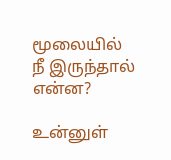மூலையில்
நீ இருந்தால்
என்ன?

உன்னுள்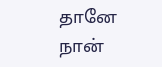தானே
நான்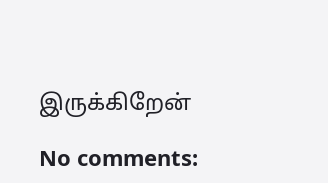இருக்கிறேன்

No comments: